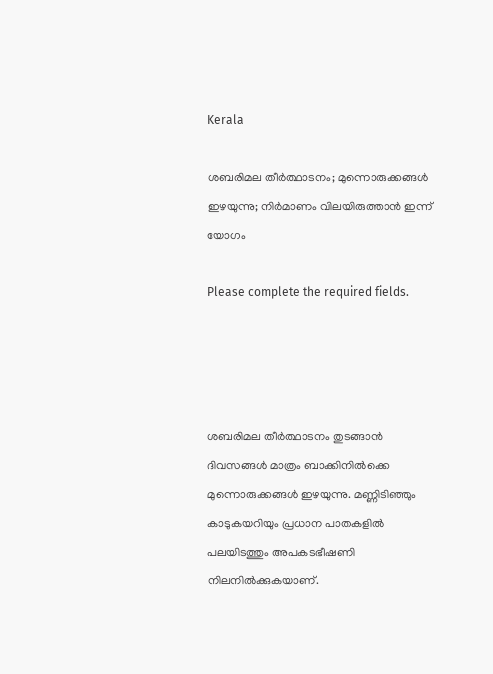Kerala

ശബരിമല തീർത്ഥാടനം; മുന്നൊരുക്കങ്ങൾ ഇഴയുന്നു; നിർമാണം വിലയിരുത്താൻ ഇന്ന് യോഗം

Please complete the required fields.




ശബരിമല തീർത്ഥാടനം തുടങ്ങാൻ ദിവസങ്ങൾ മാത്രം ബാക്കിനിൽക്കെ മുന്നൊരുക്കങ്ങൾ ഇഴയുന്നു. മണ്ണിടിഞ്ഞും കാടുകയറിയും പ്രധാന പാതകളിൽ പലയിടത്തും അപകടഭീഷണി നിലനിൽക്കുകയാണ്.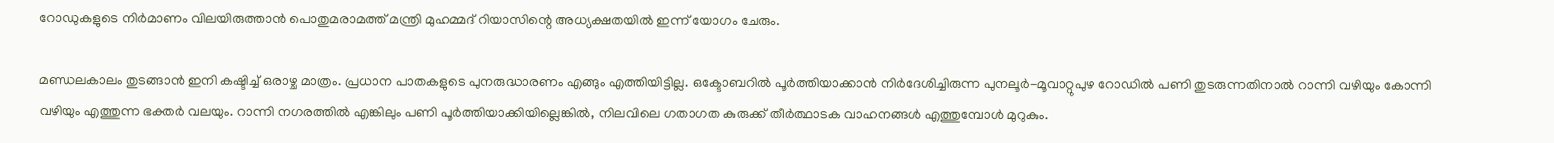റോഡുകളുടെ നിർമാണം വിലയിരുത്താൻ പൊതുമരാമത്ത് മന്ത്രി മുഹമ്മദ് റിയാസിന്റെ അധ്യക്ഷതയിൽ ഇന്ന് യോഗം ചേരും.

മണ്ഡലകാലം തുടങ്ങാൻ ഇനി കഷ്ടിച്ച് ഒരാഴ്ച മാത്രം. പ്രധാന പാതകളുടെ പുനരുദ്ധാരണം എങ്ങും എത്തിയിട്ടില്ല. ഒക്ടോബറിൽ പൂർത്തിയാക്കാൻ നിർദേശിച്ചിരുന്ന പുനലൂർ-മൂവാറ്റുപുഴ റോഡിൽ പണി തുടരുന്നതിനാൽ റാന്നി വഴിയും കോന്നി വഴിയും എത്തുന്ന ഭക്തർ വലയും. റാന്നി നഗരത്തിൽ എങ്കിലും പണി പൂർത്തിയാക്കിയില്ലെങ്കിൽ, നിലവിലെ ഗതാഗത കുരുക്ക് തീർത്ഥാടക വാഹനങ്ങൾ എത്തുമ്പോൾ മുറുകും.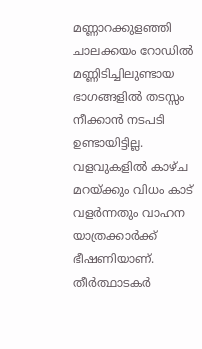മണ്ണാറക്കുളഞ്ഞി ചാലക്കയം റോഡിൽ മണ്ണിടിച്ചിലുണ്ടായ ഭാഗങ്ങളിൽ തടസ്സം നീക്കാൻ നടപടി ഉണ്ടായിട്ടില്ല. വളവുകളിൽ കാഴ്ച മറയ്ക്കും വിധം കാട് വളർന്നതും വാഹന യാത്രക്കാർക്ക് ഭീഷണിയാണ്. തീർത്ഥാടകർ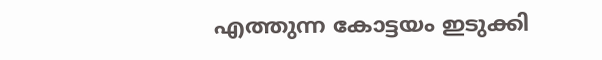എത്തുന്ന കോട്ടയം ഇടുക്കി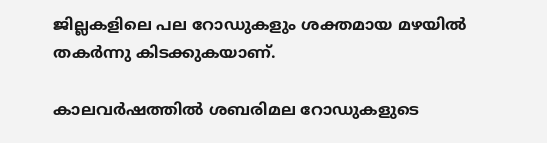ജില്ലകളിലെ പല റോഡുകളും ശക്തമായ മഴയിൽ തകർന്നു കിടക്കുകയാണ്.

കാലവർഷത്തിൽ ശബരിമല റോഡുകളുടെ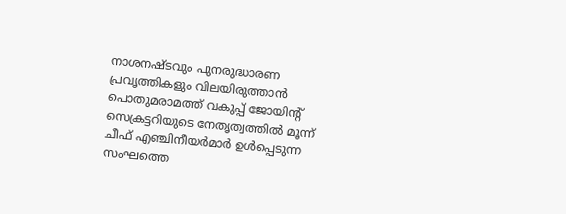നാശനഷ്ടവും പുനരുദ്ധാരണ പ്രവൃത്തികളും വിലയിരുത്താൻ പൊതുമരാമത്ത് വകുപ്പ് ജോയിന്റ് സെക്രട്ടറിയുടെ നേതൃത്വത്തിൽ മൂന്ന് ചീഫ് എഞ്ചിനീയർമാർ ഉൾപ്പെടുന്ന സംഘത്തെ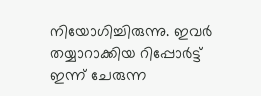നിയോഗിച്ചിരുന്നു. ഇവർ തയ്യാറാക്കിയ റിപ്പോർട്ട് ഇന്ന് ചേരുന്ന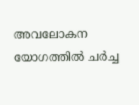അവലോകന യോഗത്തിൽ ചർച്ച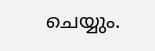ചെയ്യും.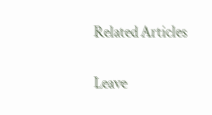Related Articles

Leave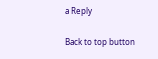a Reply

Back to top button